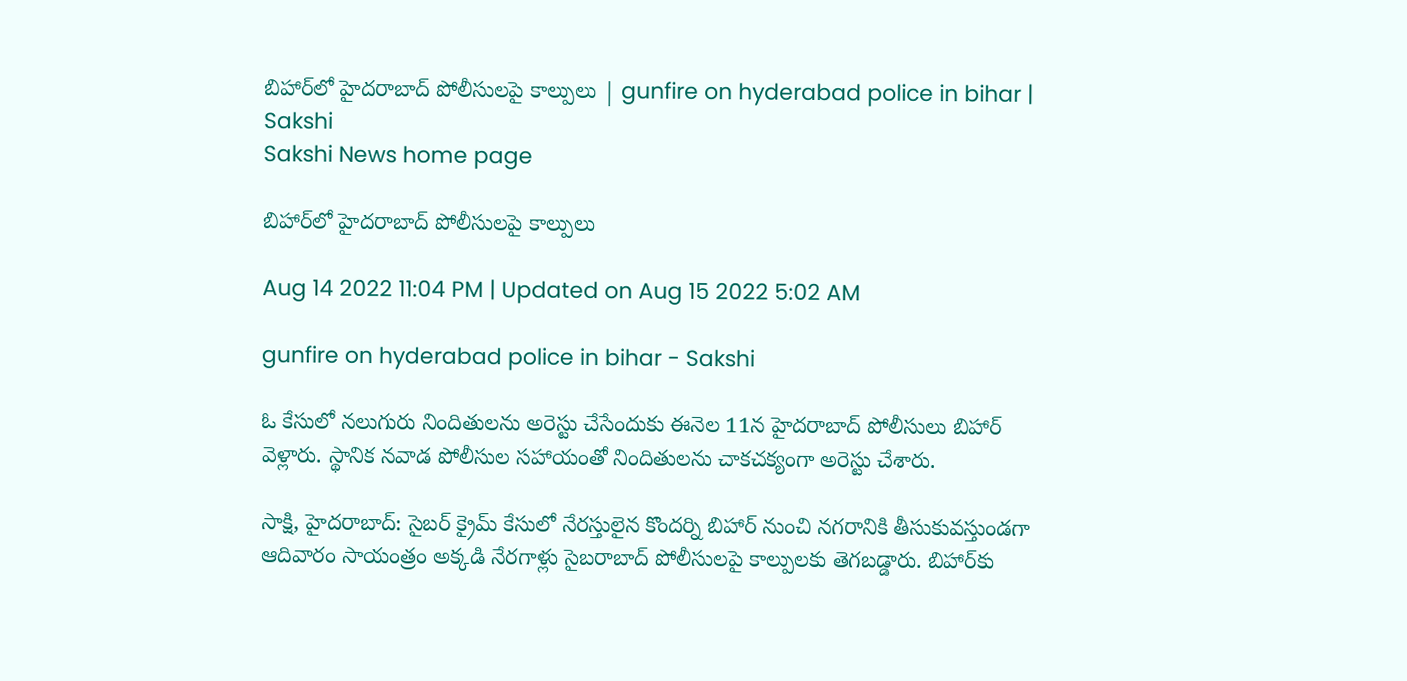బిహార్‌లో హైదరాబాద్‌ పోలీసులపై కాల్పులు | gunfire on hyderabad police in bihar | Sakshi
Sakshi News home page

బిహార్‌లో హైదరాబాద్‌ పోలీసులపై కాల్పులు

Aug 14 2022 11:04 PM | Updated on Aug 15 2022 5:02 AM

gunfire on hyderabad police in bihar - Sakshi

ఓ కేసులో నలుగురు నిందితులను అరెస్టు చేసేందుకు ఈనెల 11న హైదరాబాద్‌ పోలీసులు బిహార్ వెళ్లారు. స్థానిక నవాడ పోలీసుల సహాయంతో నిందితులను చాకచక్యంగా అరెస్టు చేశారు.

సాక్షి, హైదరాబాద్‌: సైబర్‌ క్రైమ్‌ కేసులో నేరస్తులైన కొందర్ని బిహార్‌ నుంచి నగరానికి తీసుకువస్తుండగా ఆదివారం సాయంత్రం అక్కడి నేరగాళ్లు సైబరాబాద్‌ పోలీసులపై కాల్పులకు తెగబడ్డారు. బిహార్‌కు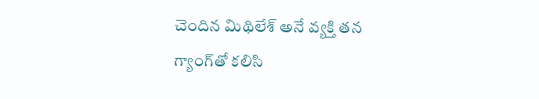చెందిన మిథిలేశ్‌ అనే వ్యక్తి తన గ్యాంగ్‌తో కలిసి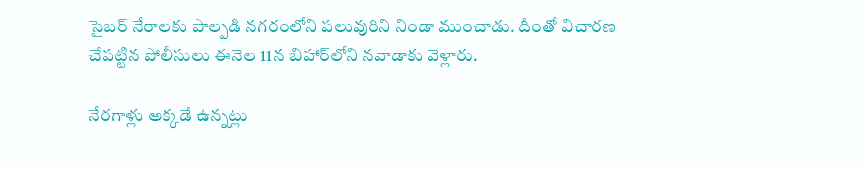సైబర్‌ నేరాలకు పాల్పడి నగరంలోని పలువురిని నిండా ముంచాడు. దీంతో విచారణ చేపట్టిన పోలీసులు ఈనెల 11న బిహార్‌లోని నవాడాకు వెళ్లారు.

నేరగాళ్లు అక్కడే ఉన్నట్లు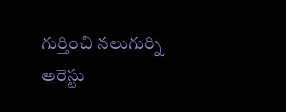గుర్తించి నలుగుర్ని అరెస్టు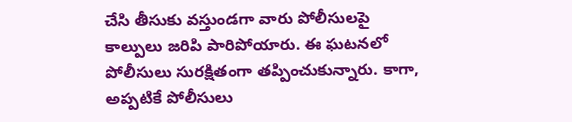చేసి తీసుకు వస్తుండగా వారు పోలీసులపై కాల్పులు జరిపి పారిపోయారు. ఈ ఘటనలో పోలీసులు సురక్షితంగా తప్పించుకున్నారు. కాగా, అప్పటికే పోలీసులు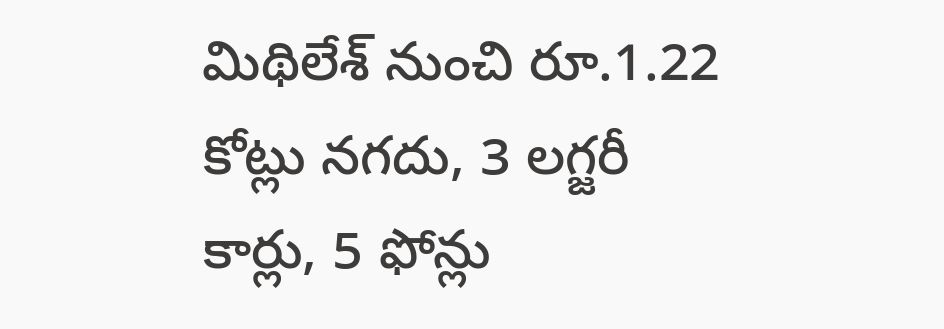మిథిలేశ్‌ నుంచి రూ.1.22 కోట్లు నగదు, 3 లగ్జరీ కార్లు, 5 ఫోన్లు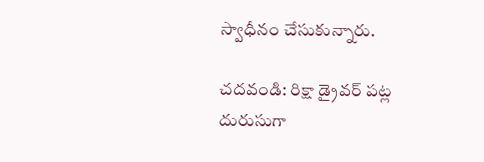స్వాధీనం చేసుకున్నారు.

చదవండి: రిక్షా డ్రైవర్‌ పట్ల దురుసుగా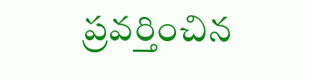ప్రవర్తించిన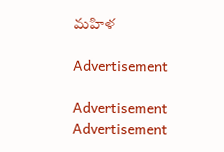మహిళ

Advertisement

Advertisement
Advertisement